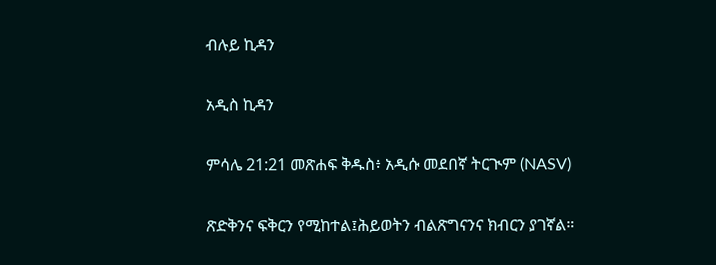ብሉይ ኪዳን

አዲስ ኪዳን

ምሳሌ 21:21 መጽሐፍ ቅዱስ፥ አዲሱ መደበኛ ትርጒም (NASV)

ጽድቅንና ፍቅርን የሚከተል፤ሕይወትን ብልጽግናንና ክብርን ያገኛል።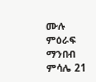ሙሉ ምዕራፍ ማንበብ ምሳሌ 21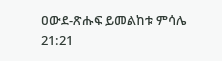ዐውደ-ጽሑፍ ይመልከቱ ምሳሌ 21:21